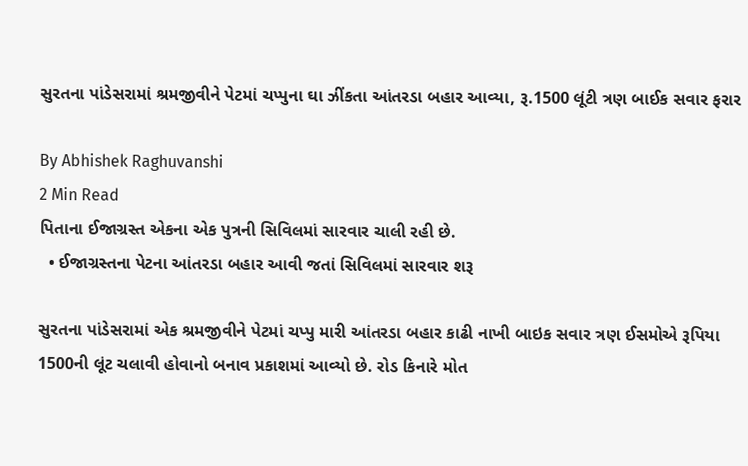સુરતના પાંડેસરામાં શ્રમજીવીને પેટમાં ચપ્પુના ઘા ઝીંકતા આંતરડા બહાર આવ્યા, રૂ.1500 લૂંટી ત્રણ બાઈક સવાર ફરાર

By Abhishek Raghuvanshi
2 Min Read
પિતાના ઈજાગ્રસ્ત એકના એક પુત્રની સિવિલમાં સારવાર ચાલી રહી છે.
  • ઈજાગ્રસ્તના પેટના આંતરડા બહાર આવી જતાં સિવિલમાં સારવાર શરૂ

સુરતના પાંડેસરામાં એક શ્રમજીવીને પેટમાં ચપ્પુ મારી આંતરડા બહાર કાઢી નાખી બાઇક સવાર ત્રણ ઈસમોએ રૂપિયા 1500ની લૂંટ ચલાવી હોવાનો બનાવ પ્રકાશમાં આવ્યો છે. રોડ કિનારે મોત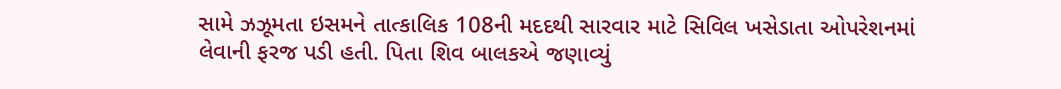સામે ઝઝૂમતા ઇસમને તાત્કાલિક 108ની મદદથી સારવાર માટે સિવિલ ખસેડાતા ઓપરેશનમાં લેવાની ફરજ પડી હતી. પિતા શિવ બાલકએ જણાવ્યું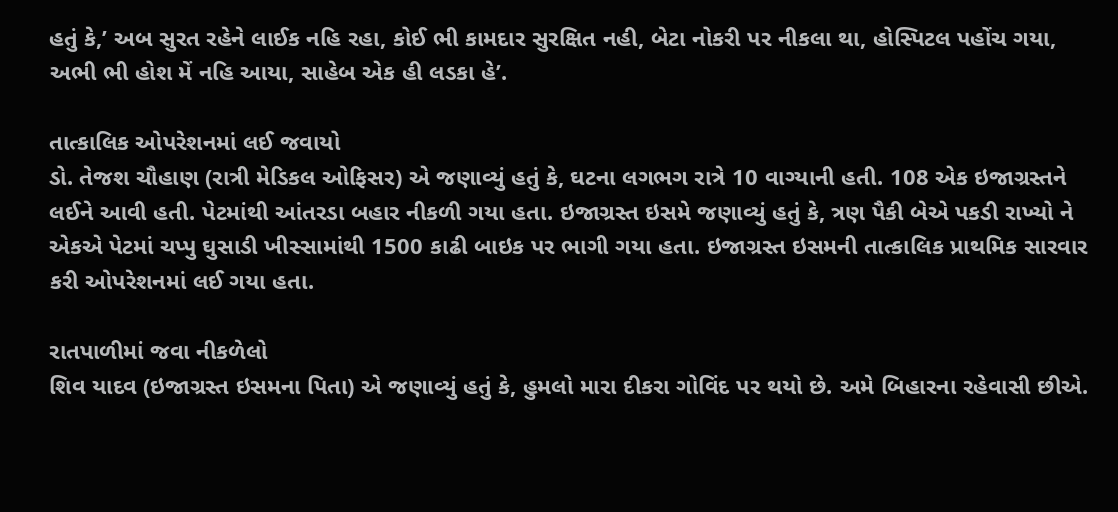હતું કે,’ અબ સુરત રહેને લાઈક નહિ રહા, કોઈ ભી કામદાર સુરક્ષિત નહી, બેટા નોકરી પર નીકલા થા, હોસ્પિટલ પહોંચ ગયા, અભી ભી હોશ મેં નહિ આયા, સાહેબ એક હી લડકા હે’.

તાત્કાલિક ઓપરેશનમાં લઈ જવાયો
ડો. તેજશ ચૌહાણ (રાત્રી મેડિકલ ઓફિસર) એ જણાવ્યું હતું કે, ઘટના લગભગ રાત્રે 10 વાગ્યાની હતી. 108 એક ઇજાગ્રસ્તને લઈને આવી હતી. પેટમાંથી આંતરડા બહાર નીકળી ગયા હતા. ઇજાગ્રસ્ત ઇસમે જણાવ્યું હતું કે, ત્રણ પૈકી બેએ પકડી રાખ્યો ને એકએ પેટમાં ચપ્પુ ઘુસાડી ખીસ્સામાંથી 1500 કાઢી બાઇક પર ભાગી ગયા હતા. ઇજાગ્રસ્ત ઇસમની તાત્કાલિક પ્રાથમિક સારવાર કરી ઓપરેશનમાં લઈ ગયા હતા.

રાતપાળીમાં જવા નીકળેલો
શિવ યાદવ (ઇજાગ્રસ્ત ઇસમના પિતા) એ જણાવ્યું હતું કે, હુમલો મારા દીકરા ગોવિંદ પર થયો છે. અમે બિહારના રહેવાસી છીએ.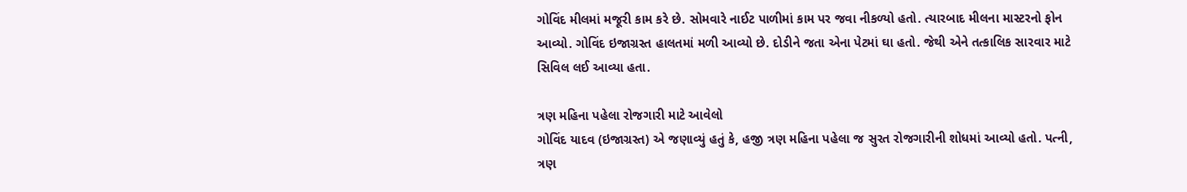ગોવિંદ મીલમાં મજૂરી કામ કરે છે. સોમવારે નાઈટ પાળીમાં કામ પર જવા નીકળ્યો હતો. ત્યારબાદ મીલના માસ્ટરનો ફોન આવ્યો. ગોવિંદ ઇજાગ્રસ્ત હાલતમાં મળી આવ્યો છે. દોડીને જતા એના પેટમાં ઘા હતો. જેથી એને તત્કાલિક સારવાર માટે સિવિલ લઈ આવ્યા હતા.

ત્રણ મહિના પહેલા રોજગારી માટે આવેલો
ગોવિંદ યાદવ (ઇજાગ્રસ્ત) એ જણાવ્યું હતું કે, હજી ત્રણ મહિના પહેલા જ સુરત રોજગારીની શોધમાં આવ્યો હતો. પત્ની, ત્રણ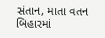સંતાન, માતા વતન બિહારમાં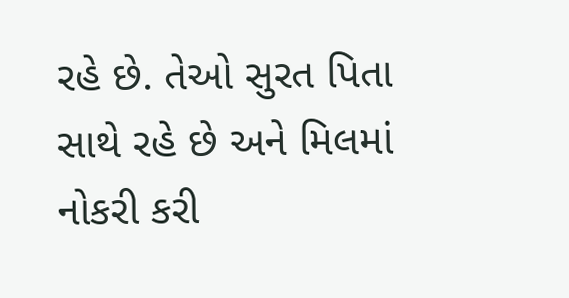રહે છે. તેઓ સુરત પિતા સાથે રહે છે અને મિલમાં નોકરી કરી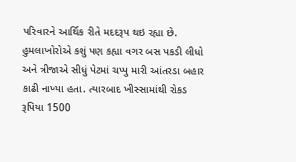પરિવારને આર્થિક રીતે મદદરૂપ થઇ રહ્યા છે. હુમલાખોરોએ કશું પણ કહ્યા વગર બસ પકડી લીધો અને ત્રીજાએ સીધું પેટમાં ચપ્પુ મારી આંતરડા બહાર કાઢી નાખ્યા હતા. ત્યારબાદ ખીસ્સામાંથી રોકડ રૂપિયા 1500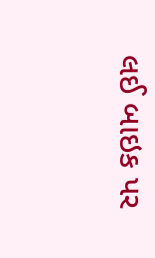લઈ બાઇક પર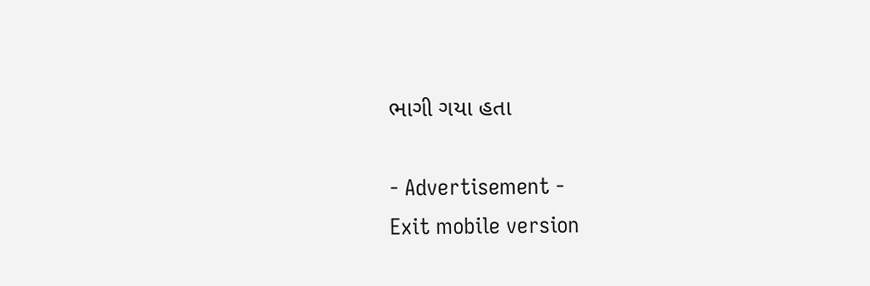ભાગી ગયા હતા

- Advertisement -
Exit mobile version